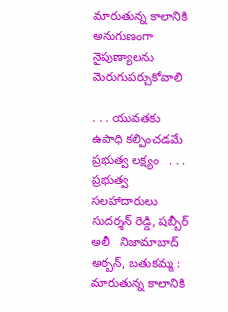మారుతున్న కాలానికి అనుగుణంగా నైపుణ్యాలను మెరుగుపర్చుకోవాలి

. . . యువతకు ఉపాధి కల్పించడమే ప్రభుత్వ లక్ష్యం   . . . ప్రభుత్వ సలహాదారులు సుదర్శన్ రెడ్డి, షబ్బీర్ అలీ   నిజామాబాద్ అర్బన్, బతుకమ్మ :   మారుతున్న కాలానికి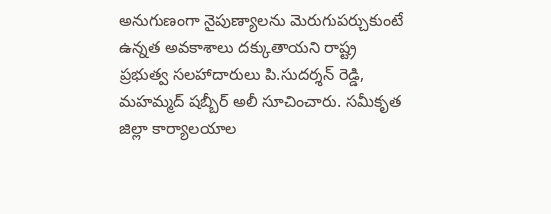అనుగుణంగా నైపుణ్యాలను మెరుగుపర్చుకుంటే ఉన్నత అవకాశాలు దక్కుతాయని రాష్ట్ర ప్రభుత్వ సలహాదారులు పి.సుదర్శన్ రెడ్డి, మహమ్మద్ షబ్బీర్ అలీ సూచించారు. సమీకృత జిల్లా కార్యాలయాల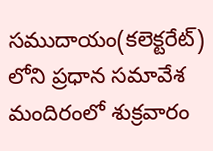సముదాయం(కలెక్టరేట్) లోని ప్రధాన సమావేశ మందిరంలో శుక్రవారం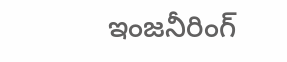ఇంజనీరింగ్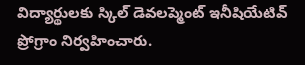విద్యార్థులకు స్కిల్ డెవలప్మెంట్ ఇనీషియేటివ్ ప్రోగ్రాం నిర్వహించారు.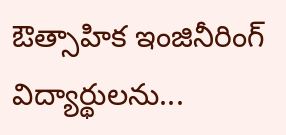ఔత్సాహిక ఇంజినీరింగ్ విద్యార్థులను...